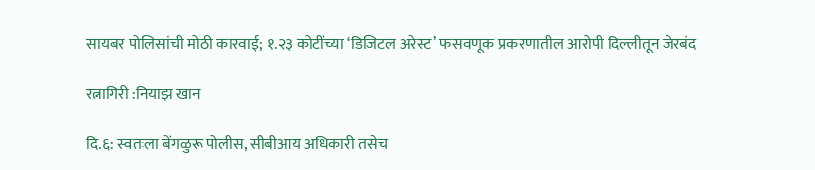सायबर पोलिसांची मोठी कारवाई; १.२३ कोटींच्या ‘डिजिटल अरेस्ट’ फसवणूक प्रकरणातील आरोपी दिल्लीतून जेरबंद

रत्नागिरी :नियाझ खान

दि.६: स्वतःला बेंगळुरू पोलीस, सीबीआय अधिकारी तसेच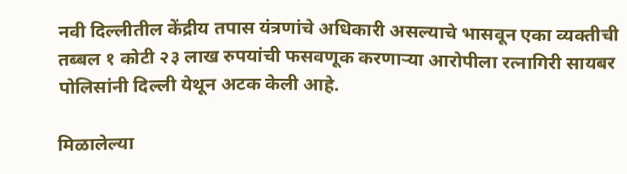नवी दिल्लीतील केंद्रीय तपास यंत्रणांचे अधिकारी असल्याचे भासवून एका व्यक्तीची तब्बल १ कोटी २३ लाख रुपयांची फसवणूक करणाऱ्या आरोपीला रत्नागिरी सायबर पोलिसांनी दिल्ली येथून अटक केली आहे.

मिळालेल्या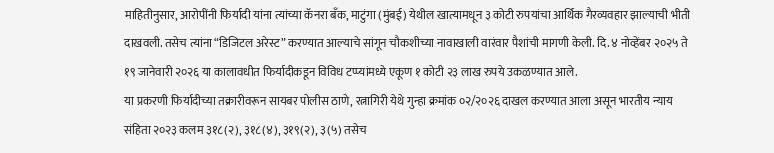माहितीनुसार, आरोपींनी फिर्यादी यांना त्यांच्या कॅनरा बँक, माटुंगा (मुंबई) येथील खात्यामधून ३ कोटी रुपयांचा आर्थिक गैरव्यवहार झाल्याची भीती दाखवली. तसेच त्यांना “डिजिटल अरेस्ट” करण्यात आल्याचे सांगून चौकशीच्या नावाखाली वारंवार पैशांची मागणी केली. दि. ४ नोव्हेंबर २०२५ ते १९ जानेवारी २०२६ या कालावधीत फिर्यादीकडून विविध टप्प्यांमध्ये एकूण १ कोटी २३ लाख रुपये उकळण्यात आले.
या प्रकरणी फिर्यादीच्या तक्रारीवरून सायबर पोलीस ठाणे, रत्नागिरी येथे गुन्हा क्रमांक ०२/२०२६ दाखल करण्यात आला असून भारतीय न्याय संहिता २०२३ कलम ३१८(२), ३१८(४), ३१९(२), ३(५) तसेच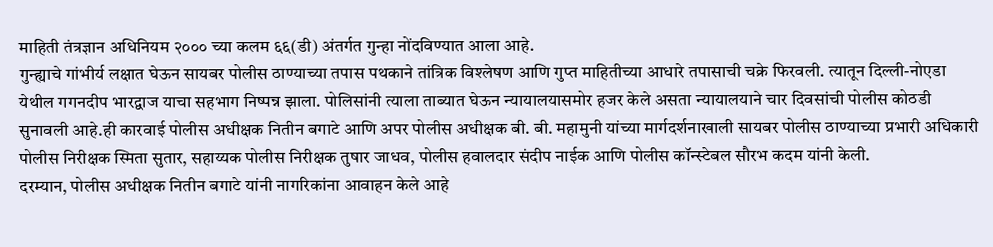माहिती तंत्रज्ञान अधिनियम २००० च्या कलम ६६(डी) अंतर्गत गुन्हा नोंदविण्यात आला आहे.
गुन्ह्याचे गांभीर्य लक्षात घेऊन सायबर पोलीस ठाण्याच्या तपास पथकाने तांत्रिक विश्लेषण आणि गुप्त माहितीच्या आधारे तपासाची चक्रे फिरवली. त्यातून दिल्ली-नोएडा येथील गगनदीप भारद्वाज याचा सहभाग निष्पन्न झाला. पोलिसांनी त्याला ताब्यात घेऊन न्यायालयासमोर हजर केले असता न्यायालयाने चार दिवसांची पोलीस कोठडी सुनावली आहे.ही कारवाई पोलीस अधीक्षक नितीन बगाटे आणि अपर पोलीस अधीक्षक बी. बी. महामुनी यांच्या मार्गदर्शनाखाली सायबर पोलीस ठाण्याच्या प्रभारी अधिकारी पोलीस निरीक्षक स्मिता सुतार, सहाय्यक पोलीस निरीक्षक तुषार जाधव, पोलीस हवालदार संदीप नाईक आणि पोलीस कॉन्स्टेबल सौरभ कदम यांनी केली.
दरम्यान, पोलीस अधीक्षक नितीन बगाटे यांनी नागरिकांना आवाहन केले आहे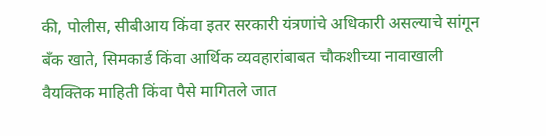की, पोलीस, सीबीआय किंवा इतर सरकारी यंत्रणांचे अधिकारी असल्याचे सांगून बँक खाते, सिमकार्ड किंवा आर्थिक व्यवहारांबाबत चौकशीच्या नावाखाली वैयक्तिक माहिती किंवा पैसे मागितले जात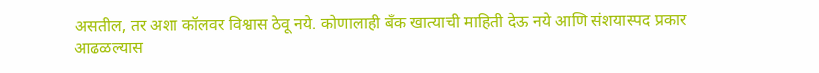असतील, तर अशा कॉलवर विश्वास ठेवू नये. कोणालाही बँक खात्याची माहिती देऊ नये आणि संशयास्पद प्रकार आढळल्यास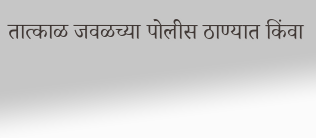तात्काळ जवळच्या पोलीस ठाण्यात किंवा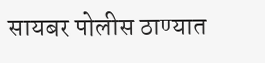सायबर पोलीस ठाण्यात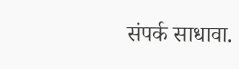संपर्क साधावा.